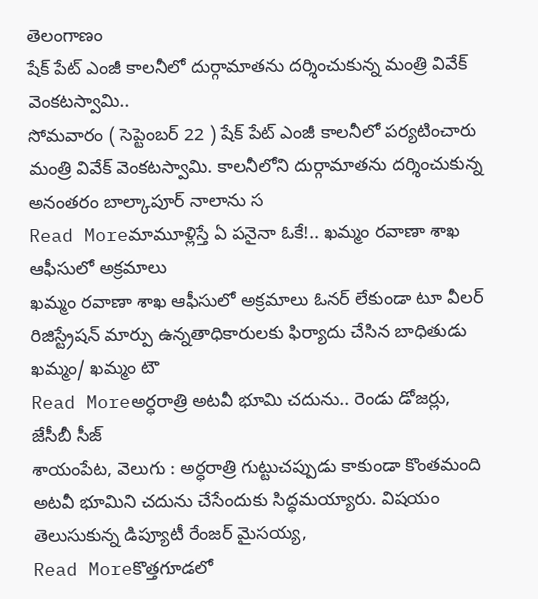తెలంగాణం
షేక్ పేట్ ఎంజీ కాలనీలో దుర్గామాతను దర్శించుకున్న మంత్రి వివేక్ వెంకటస్వామి..
సోమవారం ( సెప్టెంబర్ 22 ) షేక్ పేట్ ఎంజీ కాలనీలో పర్యటించారు మంత్రి వివేక్ వెంకటస్వామి. కాలనీలోని దుర్గామాతను దర్శించుకున్న అనంతరం బాల్కాపూర్ నాలాను స
Read Moreమామూళ్లిస్తే ఏ పనైనా ఓకే!.. ఖమ్మం రవాణా శాఖ ఆఫీసులో అక్రమాలు
ఖమ్మం రవాణా శాఖ ఆఫీసులో అక్రమాలు ఓనర్ లేకుండా టూ వీలర్ రిజిస్ట్రేషన్ మార్పు ఉన్నతాధికారులకు ఫిర్యాదు చేసిన బాధితుడు ఖమ్మం/ ఖమ్మం టౌ
Read Moreఅర్ధరాత్రి అటవీ భూమి చదును.. రెండు డోజర్లు, జేసీబీ సీజ్
శాయంపేట, వెలుగు : అర్ధరాత్రి గుట్టుచప్పుడు కాకుండా కొంతమంది అటవీ భూమిని చదును చేసేందుకు సిద్ధమయ్యారు. విషయం తెలుసుకున్న డిప్యూటీ రేంజర్ మైసయ్య,
Read Moreకొత్తగూడలో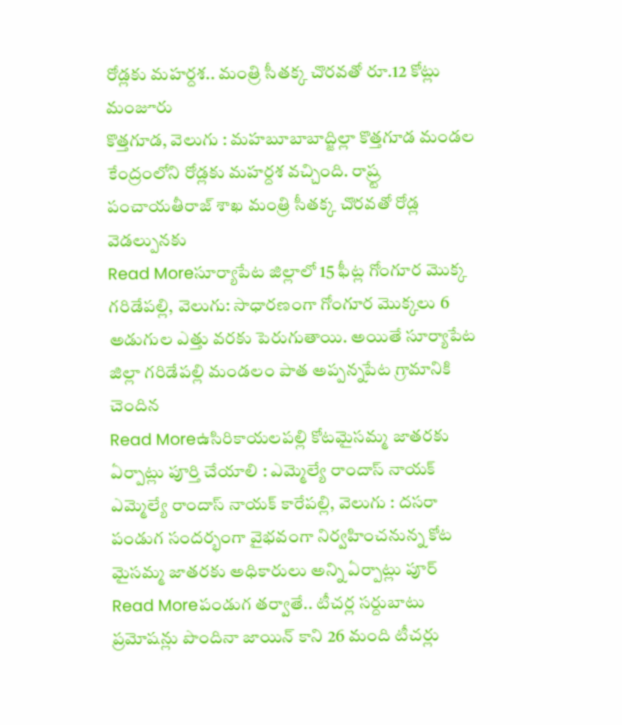రోడ్లకు మహర్దశ.. మంత్రి సీతక్క చొరవతో రూ.12 కోట్లు మంజూరు
కొత్తగూడ, వెలుగు : మహబూబాబాద్జిల్లా కొత్తగూడ మండల కేంద్రంలోని రోడ్లకు మహర్దశ వచ్చింది. రాష్ర్ట పంచాయతీరాజ్ శాఖ మంత్రి సీతక్క చొరవతో రోడ్ల వెడల్పునకు
Read Moreసూర్యాపేట జిల్లాలో 15 ఫీట్ల గోంగూర మొక్క
గరిడేపల్లి, వెలుగు: సాధారణంగా గోంగూర మొక్కలు 6 అడుగుల ఎత్తు వరకు పెరుగుతాయి. అయితే సూర్యాపేట జిల్లా గరిడేపల్లి మండలం పాత అప్పన్నపేట గ్రామానికి చెందిన
Read Moreఉసిరికాయలపల్లి కోటమైసమ్మ జాతరకు ఏర్పాట్లు పూర్తి చేయాలి : ఎమ్మెల్యే రాందాస్ నాయక్
ఎమ్మెల్యే రాందాస్ నాయక్ కారేపల్లి, వెలుగు : దసరా పండుగ సందర్భంగా వైభవంగా నిర్వహించనున్న కోట మైసమ్మ జాతరకు అధికారులు అన్ని ఏర్పాట్లు పూర్
Read Moreపండుగ తర్వాతే.. టీచర్ల సర్దుబాటు ప్రమోషన్లు పొందినా జాయిన్ కాని 26 మంది టీచర్లు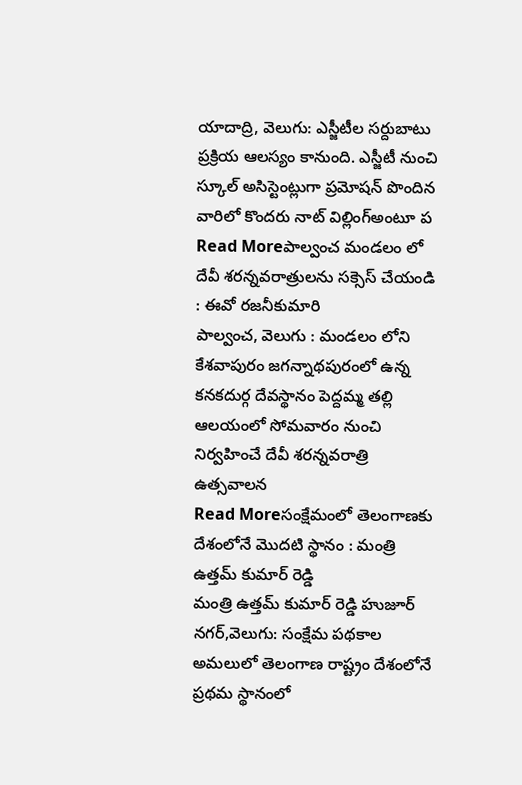యాదాద్రి, వెలుగు: ఎస్జీటీల సర్దుబాటు ప్రక్రియ ఆలస్యం కానుంది. ఎస్జీటీ నుంచి స్కూల్ అసిస్టెంట్లుగా ప్రమోషన్ పొందిన వారిలో కొందరు నాట్ విల్లింగ్అంటూ ప
Read Moreపాల్వంచ మండలం లో దేవీ శరన్నవరాత్రులను సక్సెస్ చేయండి : ఈవో రజనీకుమారి
పాల్వంచ, వెలుగు : మండలం లోని కేశవాపురం జగన్నాథపురంలో ఉన్న కనకదుర్గ దేవస్థానం పెద్దమ్మ తల్లి ఆలయంలో సోమవారం నుంచి నిర్వహించే దేవీ శరన్నవరాత్రి ఉత్సవాలన
Read Moreసంక్షేమంలో తెలంగాణకు దేశంలోనే మొదటి స్థానం : మంత్రి ఉత్తమ్ కుమార్ రెడ్డి
మంత్రి ఉత్తమ్ కుమార్ రెడ్డి హుజూర్ నగర్,వెలుగు: సంక్షేమ పథకాల అమలులో తెలంగాణ రాష్ట్రం దేశంలోనే ప్రథమ స్థానంలో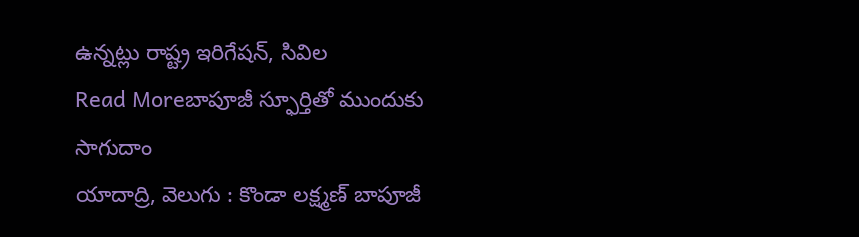ఉన్నట్లు రాష్ట్ర ఇరిగేషన్, సివిల
Read Moreబాపూజీ స్ఫూర్తితో ముందుకు సాగుదాం
యాదాద్రి, వెలుగు : కొండా లక్ష్మణ్ బాపూజీ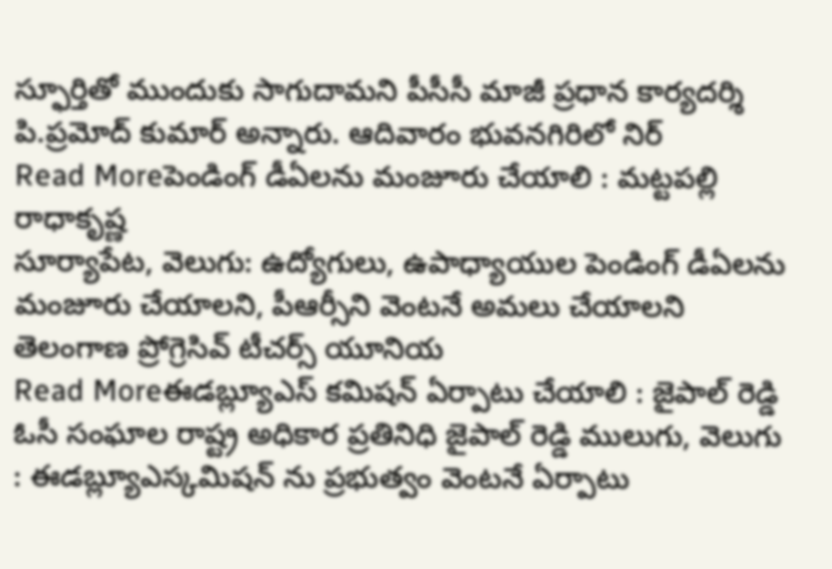స్ఫూర్తితో ముందుకు సాగుదామని పీసీసీ మాజీ ప్రధాన కార్యదర్శి పి.ప్రమోద్ కుమార్ అన్నారు. ఆదివారం భువనగిరిలో నిర్
Read Moreపెండింగ్ డీఏలను మంజూరు చేయాలి : మట్టపల్లి రాధాకృష్ణ
సూర్యాపేట, వెలుగు: ఉద్యోగులు, ఉపాధ్యాయుల పెండింగ్ డీఏలను మంజూరు చేయాలని, పీఆర్సీని వెంటనే అమలు చేయాలని తెలంగాణ ప్రోగ్రెసివ్ టీచర్స్ యూనియ
Read Moreఈడబ్ల్యూఎస్ కమిషన్ ఏర్పాటు చేయాలి : జైపాల్ రెడ్డి
ఓసీ సంఘాల రాష్ట్ర అధికార ప్రతినిధి జైపాల్ రెడ్డి ములుగు, వెలుగు : ఈడబ్ల్యూఎస్కమిషన్ ను ప్రభుత్వం వెంటనే ఏర్పాటు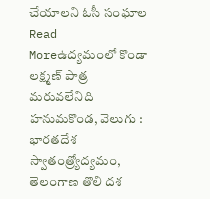చేయాలని ఓసీ సంఘాల
Read Moreఉద్యమంలో కొండా లక్ష్మణ్ పాత్ర మరువలేనిది
హనుమకొండ, వెలుగు : భారతదేశ స్వాతంత్ర్యోద్యమం, తెలంగాణ తొలి దశ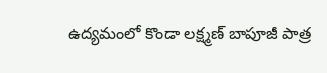ఉద్యమంలో కొండా లక్ష్మణ్ బాపూజీ పాత్ర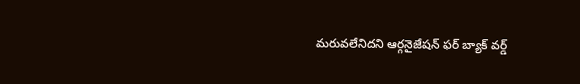మరువలేనిదని ఆర్గనైజేషన్ ఫర్ బ్యాక్ వర్డ్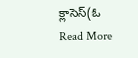క్లాసెస్(ఓ
Read More